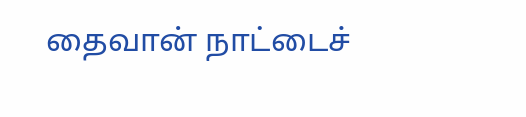தைவான் நாட்டைச்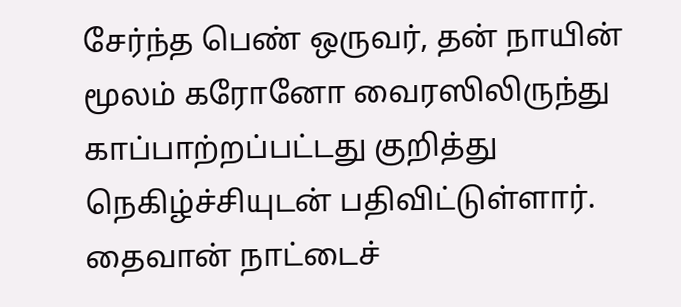சேர்ந்த பெண் ஒருவர், தன் நாயின் மூலம் கரோனோ வைரஸிலிருந்து காப்பாற்றப்பட்டது குறித்து நெகிழ்ச்சியுடன் பதிவிட்டுள்ளார்.
தைவான் நாட்டைச்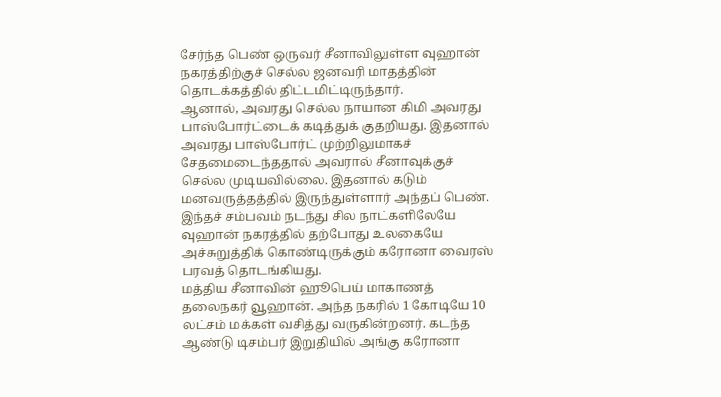சேர்ந்த பெண் ஒருவர் சீனாவிலுள்ள வுஹான் நகரத்திற்குச் செல்ல ஜனவரி மாதத்தின் தொடக்கத்தில் திட்டமிட்டிருந்தார்.
ஆனால், அவரது செல்ல நாயான கிமி அவரது பாஸ்போர்ட்டைக் கடித்துக் குதறியது. இதனால் அவரது பாஸ்போர்ட் முற்றிலுமாகச் சேதமைடைந்ததால் அவரால் சீனாவுக்குச் செல்ல முடியவில்லை. இதனால் கடும் மனவருத்தத்தில் இருந்துள்ளார் அந்தப் பெண். இந்தச் சம்பவம் நடந்து சில நாட்களிலேயே வுஹான் நகரத்தில் தற்போது உலகையே அச்சுறுத்திக் கொண்டிருக்கும் கரோனா வைரஸ் பரவத் தொடங்கியது.
மத்திய சீனாவின் ஹூபெய் மாகாணத் தலைநகர் வூஹான். அந்த நகரில் 1 கோடியே 10 லட்சம் மக்கள் வசித்து வருகின்றனர். கடந்த ஆண்டு டிசம்பர் இறுதியில் அங்கு கரோனா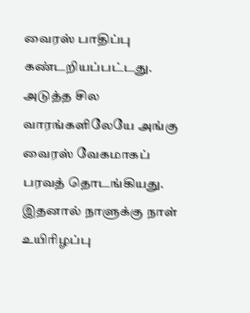வைரஸ் பாதிப்பு கண்டறியப்பட்டது. அடுத்த சில வாரங்களிலேயே அங்கு வைரஸ் வேகமாகப் பரவத் தொடங்கியது. இதனால் நாளுக்கு நாள் உயிரிழப்பு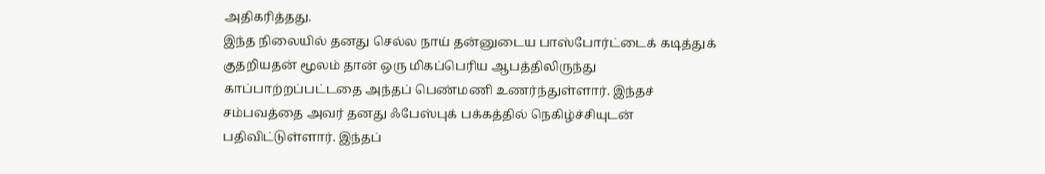அதிகரித்தது.
இந்த நிலையில் தனது செல்ல நாய் தன்னுடைய பாஸ்போர்ட்டைக் கடித்துக் குதறியதன் மூலம் தான் ஒரு மிகப்பெரிய ஆபத்திலிருந்து காப்பாற்றப்பட்டதை அந்தப் பெண்மணி உணர்ந்துள்ளார். இந்தச் சம்பவத்தை அவர் தனது ஃபேஸ்புக் பக்கத்தில் நெகிழ்ச்சியுடன் பதிவிட்டுள்ளார். இந்தப்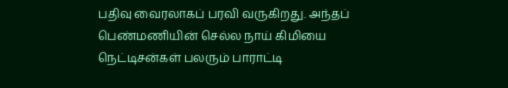பதிவு வைரலாகப் பரவி வருகிறது. அந்தப் பெண்மணியின் செல்ல நாய் கிமியை நெட்டிசன்கள் பலரும் பாராட்டி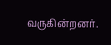வருகின்றனர்.